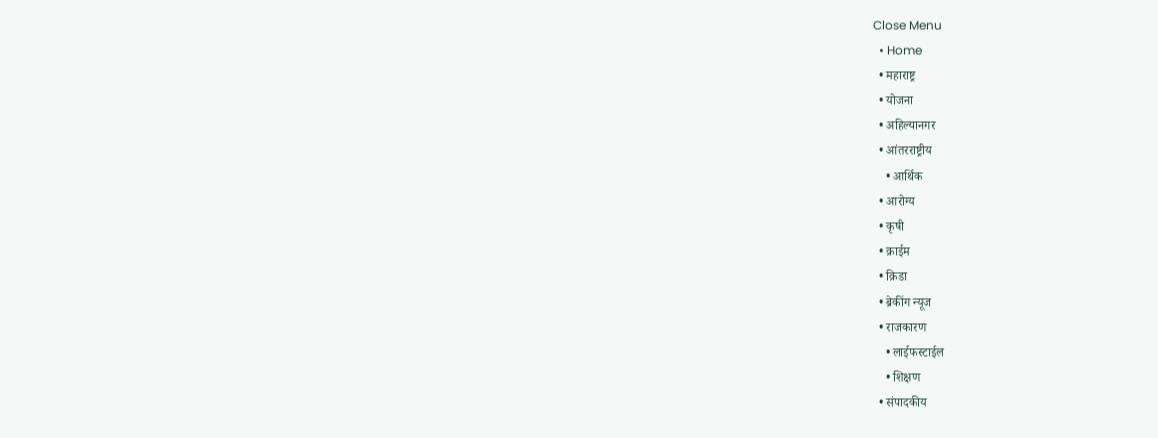Close Menu
  • Home
  • महाराष्ट्र
  • योजना
  • अहिल्यानगर
  • आंतरराष्ट्रीय
    • आर्थिक
  • आरोग्य
  • कृषी
  • क्राईम
  • क्रिडा
  • ब्रेकींग न्यूज
  • राजकारण
    • लाईफस्टाईल
    • शिक्षण
  • संपादकीय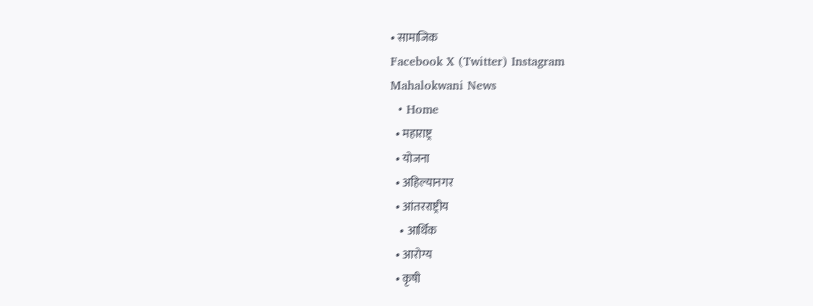• सामाजिक
Facebook X (Twitter) Instagram
Mahalokwani News
  • Home
  • महाराष्ट्र
  • योजना
  • अहिल्यानगर
  • आंतरराष्ट्रीय
    • आर्थिक
  • आरोग्य
  • कृषी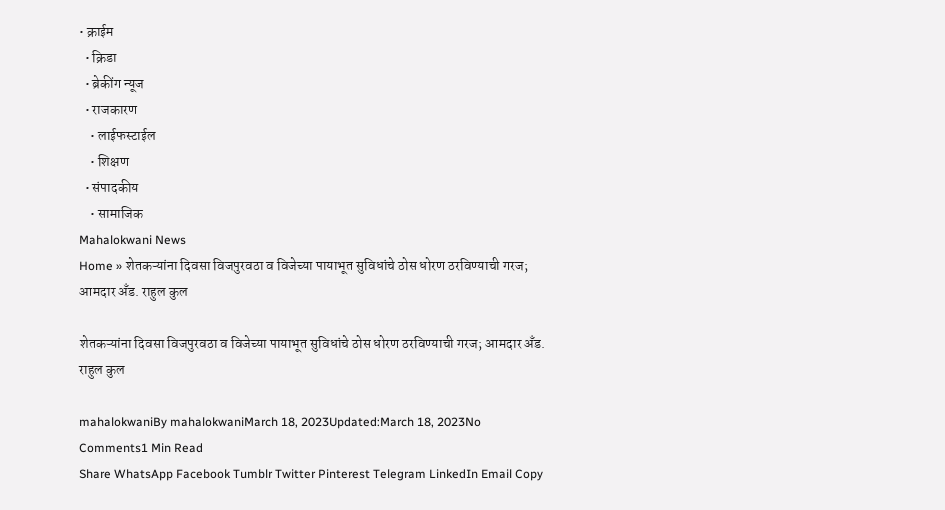• क्राईम
  • क्रिडा
  • ब्रेकींग न्यूज
  • राजकारण
    • लाईफस्टाईल
    • शिक्षण
  • संपादकीय
    • सामाजिक
Mahalokwani News
Home » शेतकऱ्यांना दिवसा विजपुरवठा व विजेच्या पायाभूत सुविधांचे ठोस धोरण ठरविण्याची गरज; आमदार अँड. राहुल कुल

शेतकऱ्यांना दिवसा विजपुरवठा व विजेच्या पायाभूत सुविधांचे ठोस धोरण ठरविण्याची गरज; आमदार अँड. राहुल कुल

mahalokwaniBy mahalokwaniMarch 18, 2023Updated:March 18, 2023No Comments1 Min Read
Share WhatsApp Facebook Tumblr Twitter Pinterest Telegram LinkedIn Email Copy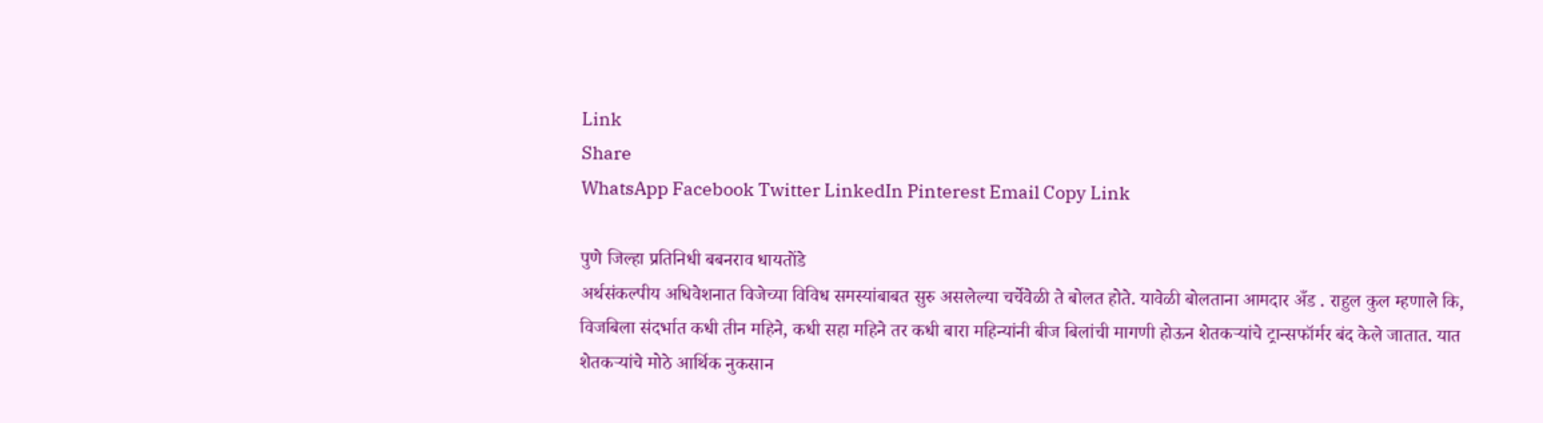Link
Share
WhatsApp Facebook Twitter LinkedIn Pinterest Email Copy Link

पुणे जिल्हा प्रतिनिधी बबनराव धायतोंडे
अर्थसंकल्पीय अधिवेशनात विजेच्या विविध समस्यांबाबत सुरु असलेल्या चर्चेवेळी ते बोलत होते. यावेळी बोलताना आमदार अँड . राहुल कुल म्हणाले कि, विजबिला संदर्भात कधी तीन महिने, कधी सहा महिने तर कधी बारा महिन्यांनी बीज बिलांची मागणी होऊन शेतकऱ्यांचे ट्रान्सफॉर्मर बंद केले जातात. यात शेतकऱ्यांचे मोठे आर्थिक नुकसान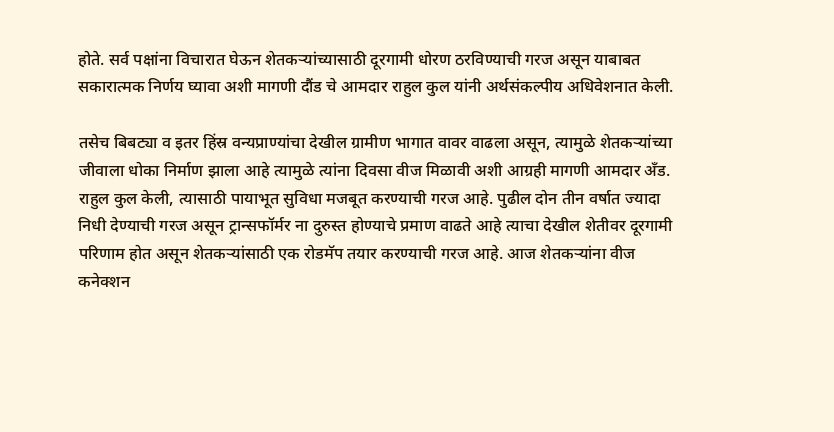होते. सर्व पक्षांना विचारात घेऊन शेतकऱ्यांच्यासाठी दूरगामी धोरण ठरविण्याची गरज असून याबाबत सकारात्मक निर्णय घ्यावा अशी मागणी दौंड चे आमदार राहुल कुल यांनी अर्थसंकल्पीय अधिवेशनात केली.

तसेच बिबट्या व इतर हिंस्र वन्यप्राण्यांचा देखील ग्रामीण भागात वावर वाढला असून, त्यामुळे शेतकऱ्यांच्या जीवाला धोका निर्माण झाला आहे त्यामुळे त्यांना दिवसा वीज मिळावी अशी आग्रही मागणी आमदार अँड. राहुल कुल केली, त्यासाठी पायाभूत सुविधा मजबूत करण्याची गरज आहे. पुढील दोन तीन वर्षात ज्यादा निधी देण्याची गरज असून ट्रान्सफॉर्मर ना दुरुस्त होण्याचे प्रमाण वाढते आहे त्याचा देखील शेतीवर दूरगामी परिणाम होत असून शेतकऱ्यांसाठी एक रोडमॅप तयार करण्याची गरज आहे. आज शेतकऱ्यांना वीज कनेक्शन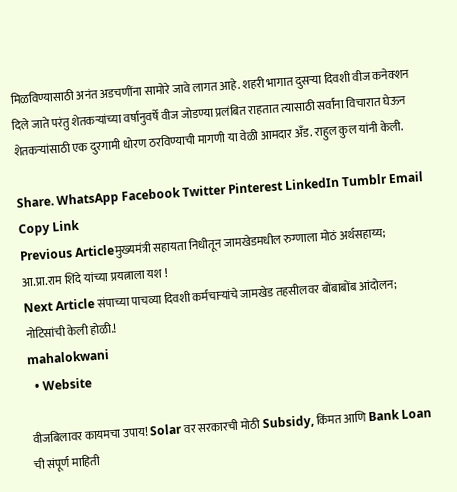मिळविण्यासाठी अनंत अडचणींना सामोरे जावे लागत आहे. शहरी भागात दुसऱ्या दिवशी वीज कनेक्शन दिले जाते परंतु शेतकऱ्यांच्या वर्षानुवर्षे वीज जोडण्या प्रलंबित राहतात त्यासाठी सर्वांना विचारात घेऊन शेतकऱ्यांसाठी एक दुरगामी धोरण ठरविण्याची मागणी या वेळी आमदार अँड. राहुल कुल यांनी केली.

Share. WhatsApp Facebook Twitter Pinterest LinkedIn Tumblr Email Copy Link
Previous Articleमुख्यमंत्री सहायता निधीतून जामखेडमधील रुग्णाला मोठं अर्थसहाय्य; आ.प्रा.राम शिंदे यांच्या प्रयत्नाला यश !
Next Article संपाच्या पाचव्या दिवशी कर्मचाऱ्यांचे जामखेड तहसीलवर बोंबाबोंब आंदोलन; नोटिसांची केली होळी.!
mahalokwani
  • Website

वीजबिलावर कायमचा उपाय! Solar वर सरकारची मोठी Subsidy, किंमत आणि Bank Loan ची संपूर्ण माहिती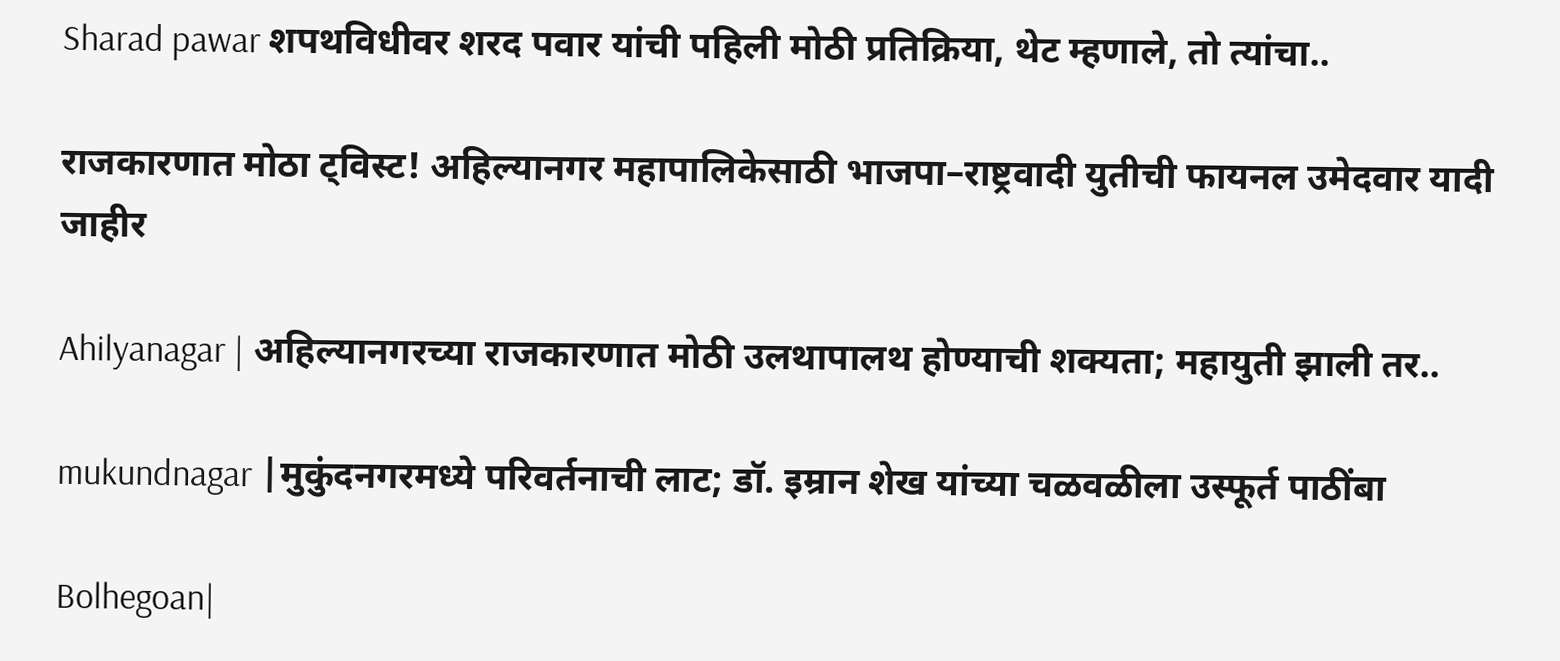Sharad pawar शपथविधीवर शरद पवार यांची पहिली मोठी प्रतिक्रिया, थेट म्हणाले, तो त्यांचा..

राजकारणात मोठा ट्विस्ट! अहिल्यानगर महापालिकेसाठी भाजपा–राष्ट्रवादी युतीची फायनल उमेदवार यादी जाहीर

Ahilyanagar | अहिल्यानगरच्या राजकारणात मोठी उलथापालथ होण्याची शक्यता; महायुती झाली तर..

mukundnagar |मुकुंदनगरमध्ये परिवर्तनाची लाट; डॉ. इम्रान शेख यांच्या चळवळीला उस्फूर्त पाठींबा

Bolhegoan|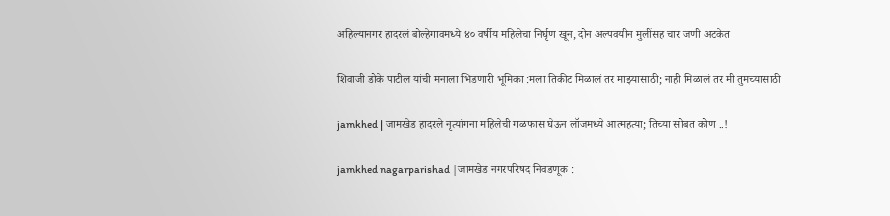अहिल्यानगर हादरलं बोल्हेगावमध्ये ४० वर्षीय महिलेचा निर्घृण खून, दोन अल्पवयीन मुलींसह चार जणी अटकेत

शिवाजी डोके पाटील यांची मनाला भिडणारी भूमिका :मला तिकीट मिळालं तर माझ्यासाठी; नाही मिळालं तर मी तुमच्यासाठी

jamkhed | जामखेड हादरले नृत्यांगना महिलेची गळफास घेऊन लॉजमध्ये आत्महत्या; तिच्या सोबत कोण ..!

jamkhed nagarparishad |जामखेड नगरपरिषद निवडणूक :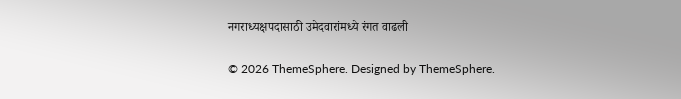नगराध्यक्षपदासाठी उमेदवारांमध्ये रंगत वाढली

© 2026 ThemeSphere. Designed by ThemeSphere.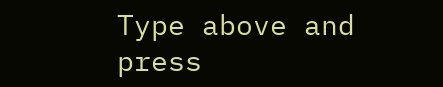Type above and press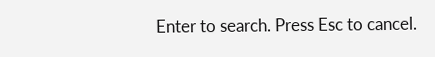Enter to search. Press Esc to cancel.